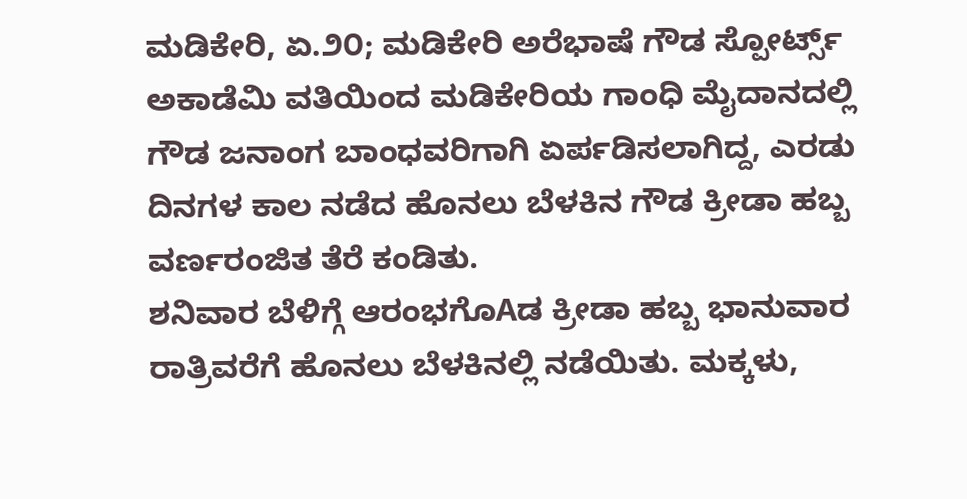ಮಡಿಕೇರಿ, ಏ.೨೦; ಮಡಿಕೇರಿ ಅರೆಭಾಷೆ ಗೌಡ ಸ್ಪೋರ್ಟ್ಸ್ ಅಕಾಡೆಮಿ ವತಿಯಿಂದ ಮಡಿಕೇರಿಯ ಗಾಂಧಿ ಮೈದಾನದಲ್ಲಿ ಗೌಡ ಜನಾಂಗ ಬಾಂಧವರಿಗಾಗಿ ಏರ್ಪಡಿಸಲಾಗಿದ್ದ, ಎರಡು ದಿನಗಳ ಕಾಲ ನಡೆದ ಹೊನಲು ಬೆಳಕಿನ ಗೌಡ ಕ್ರೀಡಾ ಹಬ್ಬ ವರ್ಣರಂಜಿತ ತೆರೆ ಕಂಡಿತು.
ಶನಿವಾರ ಬೆಳಿಗ್ಗೆ ಆರಂಭಗೊAಡ ಕ್ರೀಡಾ ಹಬ್ಬ ಭಾನುವಾರ ರಾತ್ರಿವರೆಗೆ ಹೊನಲು ಬೆಳಕಿನಲ್ಲಿ ನಡೆಯಿತು. ಮಕ್ಕಳು,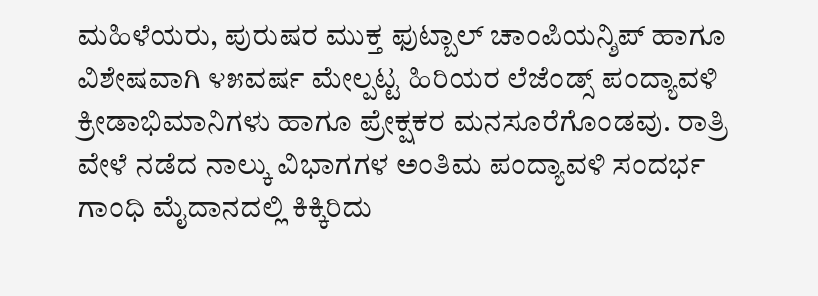ಮಹಿಳೆಯರು, ಪುರುಷರ ಮುಕ್ತ ಫುಟ್ಬಾಲ್ ಚಾಂಪಿಯನ್ಶಿಪ್ ಹಾಗೂ ವಿಶೇಷವಾಗಿ ೪೫ವರ್ಷ ಮೇಲ್ಪಟ್ಟ ಹಿರಿಯರ ಲೆಜೆಂಡ್ಸ್ ಪಂದ್ಯಾವಳಿ ಕ್ರೀಡಾಭಿಮಾನಿಗಳು ಹಾಗೂ ಪ್ರೇಕ್ಷಕರ ಮನಸೂರೆಗೊಂಡವು. ರಾತ್ರಿ ವೇಳೆ ನಡೆದ ನಾಲ್ಕು ವಿಭಾಗಗಳ ಅಂತಿಮ ಪಂದ್ಯಾವಳಿ ಸಂದರ್ಭ ಗಾಂಧಿ ಮೈದಾನದಲ್ಲಿ ಕಿಕ್ಕಿರಿದು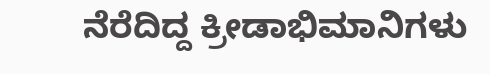ನೆರೆದಿದ್ದ ಕ್ರೀಡಾಭಿಮಾನಿಗಳು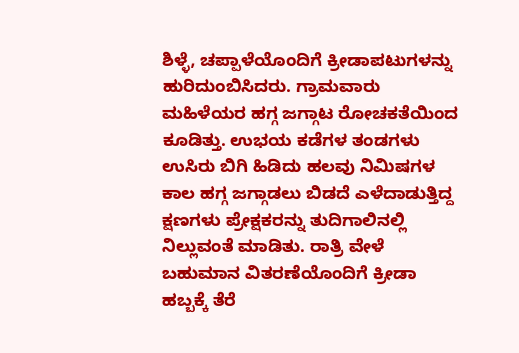ಶಿಳ್ಳೆ, ಚಪ್ಪಾಳೆಯೊಂದಿಗೆ ಕ್ರೀಡಾಪಟುಗಳನ್ನು ಹುರಿದುಂಬಿಸಿದರು. ಗ್ರಾಮವಾರು ಮಹಿಳೆಯರ ಹಗ್ಗ ಜಗ್ಗಾಟ ರೋಚಕತೆಯಿಂದ ಕೂಡಿತ್ತು. ಉಭಯ ಕಡೆಗಳ ತಂಡಗಳು ಉಸಿರು ಬಿಗಿ ಹಿಡಿದು ಹಲವು ನಿಮಿಷಗಳ ಕಾಲ ಹಗ್ಗ ಜಗ್ಗಾಡಲು ಬಿಡದೆ ಎಳೆದಾಡುತ್ತಿದ್ದ ಕ್ಷಣಗಳು ಪ್ರೇಕ್ಷಕರನ್ನು ತುದಿಗಾಲಿನಲ್ಲಿ ನಿಲ್ಲುವಂತೆ ಮಾಡಿತು. ರಾತ್ರಿ ವೇಳೆ ಬಹುಮಾನ ವಿತರಣೆಯೊಂದಿಗೆ ಕ್ರೀಡಾ ಹಬ್ಬಕ್ಕೆ ತೆರೆ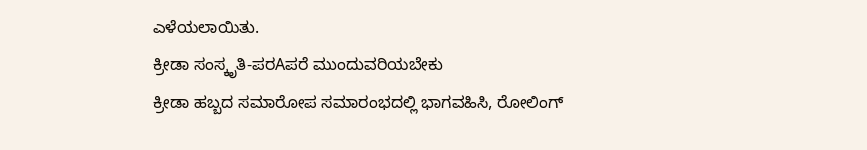ಎಳೆಯಲಾಯಿತು.
ಕ್ರೀಡಾ ಸಂಸ್ಕೃತಿ-ಪರAಪರೆ ಮುಂದುವರಿಯಬೇಕು
ಕ್ರೀಡಾ ಹಬ್ಬದ ಸಮಾರೋಪ ಸಮಾರಂಭದಲ್ಲಿ ಭಾಗವಹಿಸಿ, ರೋಲಿಂಗ್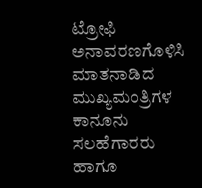ಟ್ರೋಫಿ ಅನಾವರಣಗೊಳಿಸಿ ಮಾತನಾಡಿದ ಮುಖ್ಯಮಂತ್ರಿಗಳ ಕಾನೂನು ಸಲಹೆಗಾರರು ಹಾಗೂ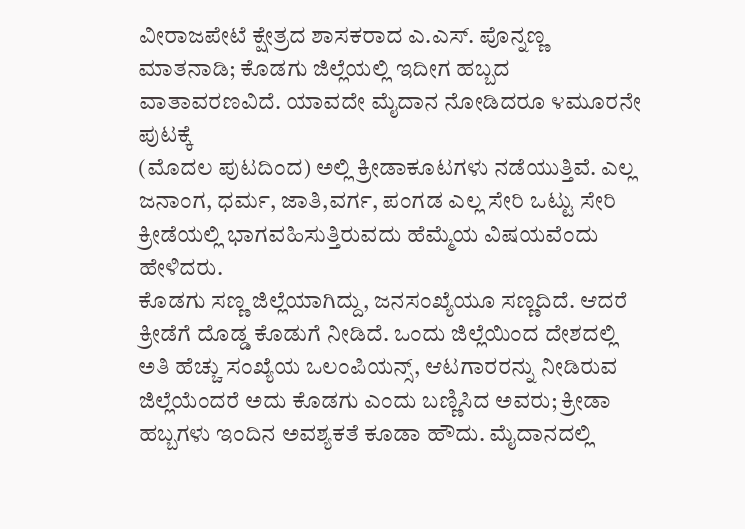ವೀರಾಜಪೇಟೆ ಕ್ಷೇತ್ರದ ಶಾಸಕರಾದ ಎ.ಎಸ್. ಪೊನ್ನಣ್ಣ ಮಾತನಾಡಿ; ಕೊಡಗು ಜಿಲ್ಲೆಯಲ್ಲಿ ಇದೀಗ ಹಬ್ಬದ ವಾತಾವರಣವಿದೆ. ಯಾವದೇ ಮೈದಾನ ನೋಡಿದರೂ ೪ಮೂರನೇ ಪುಟಕ್ಕೆ
(ಮೊದಲ ಪುಟದಿಂದ) ಅಲ್ಲಿ ಕ್ರೀಡಾಕೂಟಗಳು ನಡೆಯುತ್ತಿವೆ. ಎಲ್ಲ ಜನಾಂಗ, ಧರ್ಮ, ಜಾತಿ,ವರ್ಗ, ಪಂಗಡ ಎಲ್ಲ ಸೇರಿ ಒಟ್ಟು ಸೇರಿ ಕ್ರೀಡೆಯಲ್ಲಿ ಭಾಗವಹಿಸುತ್ತಿರುವದು ಹೆಮ್ಮೆಯ ವಿಷಯವೆಂದು ಹೇಳಿದರು.
ಕೊಡಗು ಸಣ್ಣ ಜಿಲ್ಲೆಯಾಗಿದ್ದು, ಜನಸಂಖ್ಯೆಯೂ ಸಣ್ಣದಿದೆ. ಆದರೆ ಕ್ರೀಡೆಗೆ ದೊಡ್ಡ ಕೊಡುಗೆ ನೀಡಿದೆ. ಒಂದು ಜಿಲ್ಲೆಯಿಂದ ದೇಶದಲ್ಲಿ ಅತಿ ಹೆಚ್ಚು ಸಂಖ್ಯೆಯ ಒಲಂಪಿಯನ್ಸ್, ಆಟಗಾರರನ್ನು ನೀಡಿರುವ ಜಿಲ್ಲೆಯೆಂದರೆ ಅದು ಕೊಡಗು ಎಂದು ಬಣ್ಣಿಸಿದ ಅವರು; ಕ್ರೀಡಾ ಹಬ್ಬಗಳು ಇಂದಿನ ಅವಶ್ಯಕತೆ ಕೂಡಾ ಹೌದು. ಮೈದಾನದಲ್ಲಿ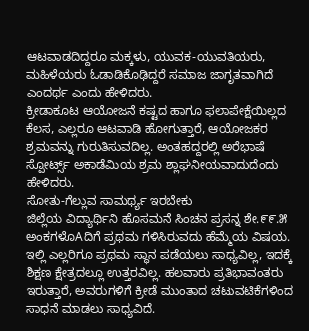ಆಟವಾಡದಿದ್ದರೂ ಮಕ್ಕಳು, ಯುವಕ-ಯುವತಿಯರು, ಮಹಿಳೆಯರು ಓಡಾಡಿಕೊಢಿದ್ದರೆ ಸಮಾಜ ಜಾಗೃತವಾಗಿದೆ ಎಂದರ್ಥ ಎಂದು ಹೇಳಿದರು.
ಕ್ರೀಡಾಕೂಟ ಆಯೋಜನೆ ಕಷ್ಟದ ಹಾಗೂ ಫಲಾಪೇಕ್ಷೆಯಿಲ್ಲದ ಕೆಲಸ, ಎಲ್ಲರೂ ಆಟವಾಡಿ ಹೋಗುತ್ತಾರೆ, ಆಯೋಜಕರ ಶ್ರಮವನ್ನು ಗುರುತಿಸುವದಿಲ್ಲ. ಅಂತಹದ್ದರಲ್ಲಿ ಅರೆಭಾಷೆ ಸ್ಪೋರ್ಟ್ಸ್ ಅಕಾಡೆಮಿಯ ಶ್ರಮ ಶ್ಲಾಘನೀಯವಾದುದೆಂದು ಹೇಳಿದರು.
ಸೋತು-ಗೆಲ್ಲುವ ಸಾಮರ್ಥ್ಯ ಇರಬೇಕು
ಜಿಲ್ಲೆಯ ವಿದ್ಯಾರ್ಥಿನಿ ಹೊಸಮನೆ ಸಿಂಚನ ಪ್ರಸನ್ನ ಶೇ.೯೯.೫ ಅಂಕಗಳೊAದಿಗೆ ಪ್ರಥಮ ಗಳಿಸಿರುವದು ಹೆಮ್ಮೆಯ ವಿಷಯ. ಇಲ್ಲಿ ಎಲ್ಲರಿಗೂ ಪ್ರಥಮ ಸ್ಥಾನ ಪಡೆಯಲು ಸಾಧ್ಯವಿಲ್ಲ, ಇದಕ್ಕೆ ಶಿಕ್ಷಣ ಕ್ಷೇತ್ರದಲ್ಲೂ ಉತ್ತರವಿಲ್ಲ. ಹಲವಾರು ಪ್ರತಿಭಾವಂತರು ಇರುತ್ತಾರೆ, ಅವರುಗಳಿಗೆ ಕ್ರೀಡೆ ಮುಂತಾದ ಚಟುವಟಿಕೆಗಳಿಂದ ಸಾಧನೆ ಮಾಡಲು ಸಾಧ್ಯವಿದೆ.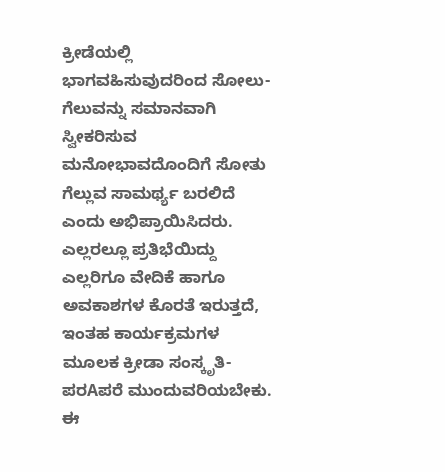ಕ್ರೀಡೆಯಲ್ಲಿ ಭಾಗವಹಿಸುವುದರಿಂದ ಸೋಲು-ಗೆಲುವನ್ನು ಸಮಾನವಾಗಿ ಸ್ವೀಕರಿಸುವ ಮನೋಭಾವದೊಂದಿಗೆ ಸೋತು ಗೆಲ್ಲುವ ಸಾಮರ್ಥ್ಯ ಬರಲಿದೆ ಎಂದು ಅಭಿಪ್ರಾಯಿಸಿದರು.
ಎಲ್ಲರಲ್ಲೂ ಪ್ರತಿಭೆಯಿದ್ದು ಎಲ್ಲರಿಗೂ ವೇದಿಕೆ ಹಾಗೂ ಅವಕಾಶಗಳ ಕೊರತೆ ಇರುತ್ತದೆ, ಇಂತಹ ಕಾರ್ಯಕ್ರಮಗಳ ಮೂಲಕ ಕ್ರೀಡಾ ಸಂಸ್ಕೃತಿ-ಪರAಪರೆ ಮುಂದುವರಿಯಬೇಕು. ಈ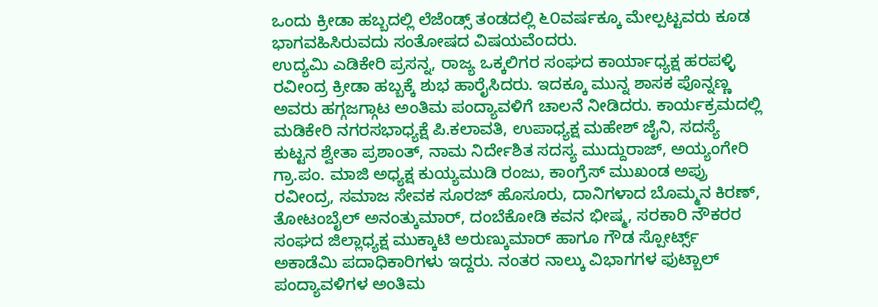ಒಂದು ಕ್ರೀಡಾ ಹಬ್ಬದಲ್ಲಿ ಲೆಜೆಂಡ್ಸ್ ತಂಡದಲ್ಲಿ ೬೦ವರ್ಷಕ್ಕೂ ಮೇಲ್ಪಟ್ಟವರು ಕೂಡ ಭಾಗವಹಿಸಿರುವದು ಸಂತೋಷದ ವಿಷಯವೆಂದರು.
ಉದ್ಯಮಿ ಎಡಿಕೇರಿ ಪ್ರಸನ್ನ, ರಾಜ್ಯ ಒಕ್ಕಲಿಗರ ಸಂಘದ ಕಾರ್ಯಾಧ್ಯಕ್ಷ ಹರಪಳ್ಳಿ ರವೀಂದ್ರ ಕ್ರೀಡಾ ಹಬ್ಬಕ್ಕೆ ಶುಭ ಹಾರೈಸಿದರು. ಇದಕ್ಕೂ ಮುನ್ನ ಶಾಸಕ ಪೊನ್ನಣ್ಣ ಅವರು ಹಗ್ಗಜಗ್ಗಾಟ ಅಂತಿಮ ಪಂದ್ಯಾವಳಿಗೆ ಚಾಲನೆ ನೀಡಿದರು. ಕಾರ್ಯಕ್ರಮದಲ್ಲಿ ಮಡಿಕೇರಿ ನಗರಸಭಾಧ್ಯಕ್ಷೆ ಪಿ.ಕಲಾವತಿ, ಉಪಾಧ್ಯಕ್ಷ ಮಹೇಶ್ ಜೈನಿ, ಸದಸ್ಯೆ ಕುಟ್ಟನ ಶ್ವೇತಾ ಪ್ರಶಾಂತ್, ನಾಮ ನಿರ್ದೇಶಿತ ಸದಸ್ಯ ಮುದ್ದುರಾಜ್, ಅಯ್ಯಂಗೇರಿ ಗ್ರಾ.ಪಂ. ಮಾಜಿ ಅಧ್ಯಕ್ಷ ಕುಯ್ಯಮುಡಿ ರಂಜು, ಕಾಂಗ್ರೆಸ್ ಮುಖಂಡ ಅಪ್ರು ರವೀಂದ್ರ, ಸಮಾಜ ಸೇವಕ ಸೂರಜ್ ಹೊಸೂರು, ದಾನಿಗಳಾದ ಬೊಮ್ಮನ ಕಿರಣ್, ತೋಟಂಬೈಲ್ ಅನಂತ್ಕುಮಾರ್, ದಂಬೆಕೋಡಿ ಕವನ ಭೀಷ್ಮ, ಸರಕಾರಿ ನೌಕರರ ಸಂಘದ ಜಿಲ್ಲಾಧ್ಯಕ್ಷ ಮುಕ್ಕಾಟಿ ಅರುಣ್ಕುಮಾರ್ ಹಾಗೂ ಗೌಡ ಸ್ಪೋರ್ಟ್ಸ್ ಅಕಾಡೆಮಿ ಪದಾಧಿಕಾರಿಗಳು ಇದ್ದರು. ನಂತರ ನಾಲ್ಕು ವಿಭಾಗಗಳ ಫುಟ್ಬಾಲ್ ಪಂದ್ಯಾವಳಿಗಳ ಅಂತಿಮ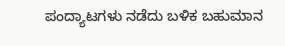ಪಂದ್ಯಾಟಗಳು ನಡೆದು ಬಳಿಕ ಬಹುಮಾನ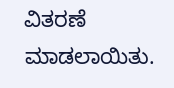ವಿತರಣೆ ಮಾಡಲಾಯಿತು.